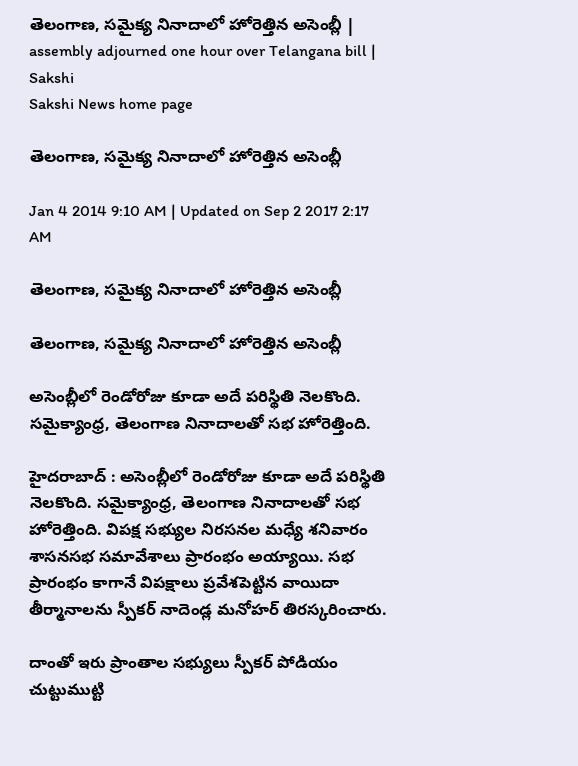తెలంగాణ, సమైక్య నినాదాలో హోరెత్తిన అసెంబ్లీ | assembly adjourned one hour over Telangana bill | Sakshi
Sakshi News home page

తెలంగాణ, సమైక్య నినాదాలో హోరెత్తిన అసెంబ్లీ

Jan 4 2014 9:10 AM | Updated on Sep 2 2017 2:17 AM

తెలంగాణ, సమైక్య నినాదాలో హోరెత్తిన అసెంబ్లీ

తెలంగాణ, సమైక్య నినాదాలో హోరెత్తిన అసెంబ్లీ

అసెంబ్లీలో రెండోరోజు కూడా అదే పరిస్థితి నెలకొంది. సమైక్యాంధ్ర, తెలంగాణ నినాదాలతో సభ హోరెత్తింది.

హైదరాబాద్ : అసెంబ్లీలో రెండోరోజు కూడా అదే పరిస్థితి నెలకొంది. సమైక్యాంధ్ర, తెలంగాణ నినాదాలతో సభ హోరెత్తింది. విపక్ష సభ్యుల నిరసనల మధ్యే శనివారం శాసనసభ సమావేశాలు ప్రారంభం అయ్యాయి. సభ ప్రారంభం కాగానే విపక్షాలు ప్రవేశపెట్టిన వాయిదా తీర్మానాలను స్పీకర్ నాదెండ్ల మనోహర్ తిరస్కరించారు.

దాంతో ఇరు ప్రాంతాల సభ్యులు స్పీకర్ పోడియం చుట్టుముట్టి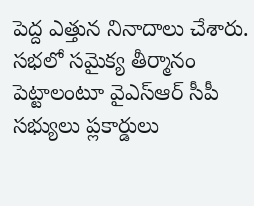పెద్ద ఎత్తున నినాదాలు చేశారు. సభలో సమైక్య తీర్మానం పెట్టాలంటూ వైఎస్ఆర్ సీపీ సభ్యులు ప్లకార్డులు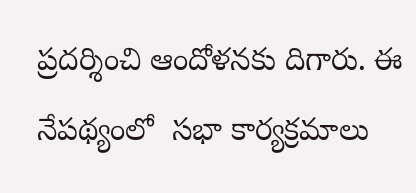ప్రదర్శించి ఆందోళనకు దిగారు. ఈ నేపథ్యంలో  సభా కార్యక్రమాలు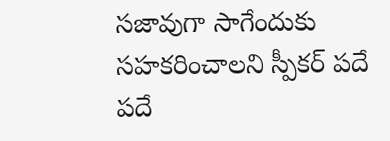సజావుగా సాగేందుకు సహకరించాలని స్పీకర్ పదే పదే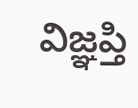విజ్ఞప్తి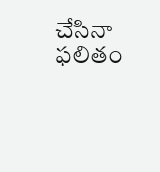చేసినా ఫలితం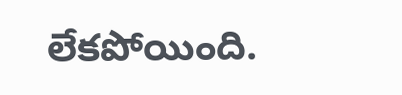లేకపోయింది.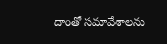దాంతో సమావేశాలను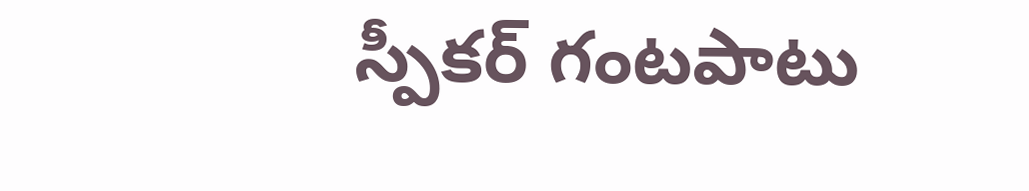స్పీకర్ గంటపాటు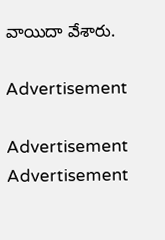వాయిదా వేశారు.

Advertisement

Advertisement
Advertisement